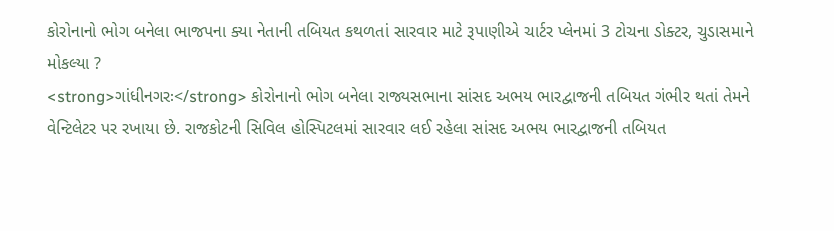કોરોનાનો ભોગ બનેલા ભાજપના ક્યા નેતાની તબિયત કથળતાં સારવાર માટે રૂપાણીએ ચાર્ટર પ્લેનમાં 3 ટોચના ડોક્ટર, ચુડાસમાને મોકલ્યા ?
<strong>ગાંધીનગરઃ</strong> કોરોનાનો ભોગ બનેલા રાજ્યસભાના સાંસદ અભય ભારદ્વાજની તબિયત ગંભીર થતાં તેમને વેન્ટિલેટર પર રખાયા છે. રાજકોટની સિવિલ હોસ્પિટલમાં સારવાર લઈ રહેલા સાંસદ અભય ભારદ્વાજની તબિયત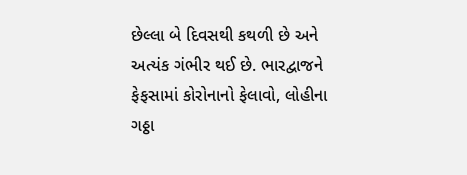છેલ્લા બે દિવસથી કથળી છે અને અત્યંક ગંભીર થઈ છે. ભારદ્વાજને ફેફસામાં કોરોનાનો ફેલાવો, લોહીના ગઠ્ઠા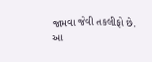જામવા જેવી તકલીફો છે. આ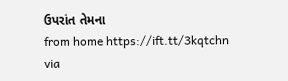ઉપરાંત તેમના
from home https://ift.tt/3kqtchn
via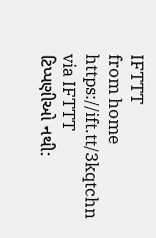IFTTT
from home https://ift.tt/3kqtchn
via IFTTT
ટિપ્પણીઓ નથી: